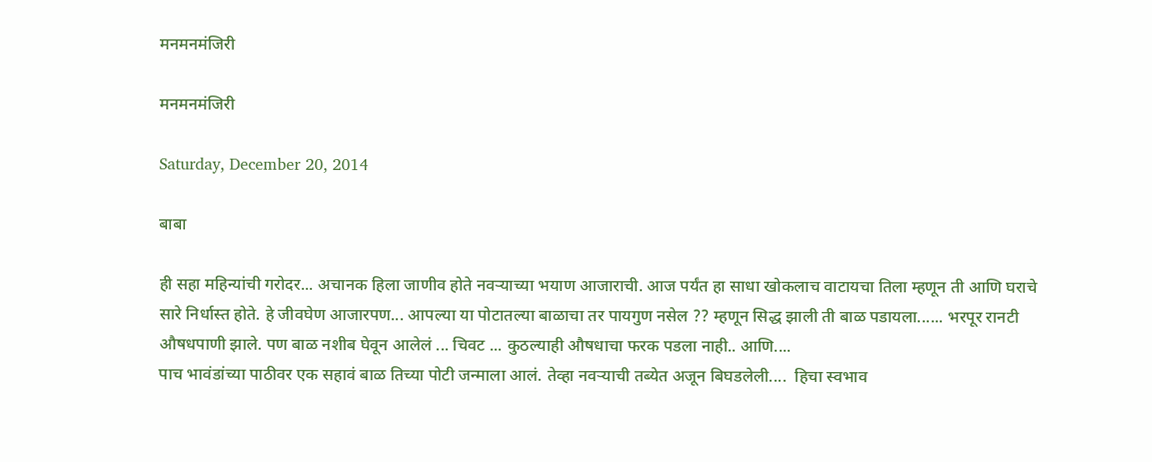मनमनमंजिरी

मनमनमंजिरी

Saturday, December 20, 2014

बाबा

ही सहा महिन्यांची गरोदर... अचानक हिला जाणीव होते नवऱ्याच्या भयाण आजाराची. आज पर्यंत हा साधा खोकलाच वाटायचा तिला म्हणून ती आणि घराचे सारे निर्धास्त होते. हे जीवघेण आजारपण... आपल्या या पोटातल्या बाळाचा तर पायगुण नसेल ?? म्हणून सिद्ध झाली ती बाळ पडायला...... भरपूर रानटी औषधपाणी झाले. पण बाळ नशीब घेवून आलेलं ... चिवट ... कुठल्याही औषधाचा फरक पडला नाही.. आणि....
पाच भावंडांच्या पाठीवर एक सहावं बाळ तिच्या पोटी जन्माला आलं. तेव्हा नवऱ्याची तब्येत अजून बिघडलेली....  हिचा स्वभाव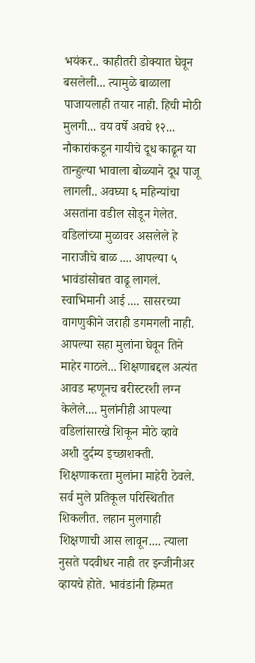भयंकर.. काहीतरी डोक्यात घेवून बसलेली... त्यामुळे बाळाला पाजायलाही तयार नाही. हिची मोठी मुलगी... वय वर्षे अवघे १२... नौकारांकडून गायीचे दूध काढून या तान्हुल्या भावाला बोळ्याने दूध पाजू लागली.. अवघ्या ६ महिन्यांचा असतांना वडील सोडून गेलेत.
वडिलांच्या मुळावर असलेले हे नाराजीचे बाळ .... आपल्या ५ भावंडांसोबत वाढू लागलं. स्वाभिमानी आई .... सासरच्या वागणुकीने जराही डगमगली नाही. आपल्या सहा मुलांना घेवून तिने माहेर गाठले... शिक्षणाबद्दल अत्यंत आवड म्हणूनच बरीस्टरशी लग्न केलेले.... मुलांनीही आपल्या वडिलांसारखे शिकून मोठे व्हावे अशी दुर्दम्य इच्छाशक्ती. शिक्षणाकरता मुलांना माहेरी ठेवले. सर्व मुले प्रतिकूल परिस्थितीत शिकलीत. लहान मुलगाही शिक्षणाची आस लावून.... त्याला नुसते पदवीधर नाही तर इन्जीनीअर व्हायचे होते. भावंडांनी हिम्मत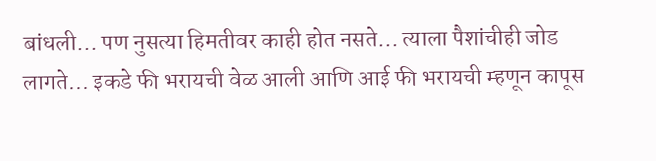बांधली... पण नुसत्या हिमतीवर काही होत नसते... त्याला पैशांचीही जोड लागते... इकडे फी भरायची वेळ आली आणि आई फी भरायची म्हणून कापूस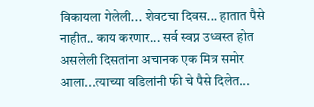विकायला गेलेली... शेवटचा दिवस... हातात पैसे नाहीत.. काय करणार... सर्व स्वप्न उध्वस्त होत असलेली दिसतांना अचानक एक मित्र समोर आला...त्याच्या वडिलांनी फी चे पैसे दिलेत...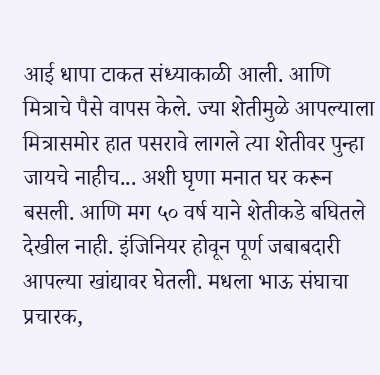आई धापा टाकत संध्याकाळी आली. आणि मित्राचे पैसे वापस केले. ज्या शेतीमुळे आपल्याला मित्रासमोर हात पसरावे लागले त्या शेतीवर पुन्हा जायचे नाहीच... अशी घृणा मनात घर करून बसली. आणि मग ५० वर्ष याने शेतीकडे बघितले देखील नाही. इंजिनियर होवून पूर्ण जबाबदारी आपल्या खांद्यावर घेतली. मधला भाऊ संघाचा प्रचारक,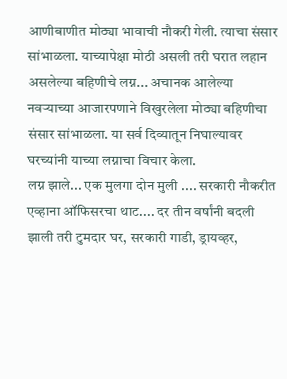आणीबाणीत मोठ्या भावाची नौकरी गेली. त्याचा संसार सांभाळला. याच्यापेक्षा मोठी असली तरी घरात लहान असलेल्या बहिणीचे लग्न... अचानक आलेल्या नवऱ्याच्या आजारपणाने विखुरलेला मोठ्या बहिणीचा संसार सांभाळला. या सर्व दिव्यातून निघाल्यावर घरच्यांनी याच्या लग्नाचा विचार केला.
लग्न झाले... एक मुलगा दोन मुली .... सरकारी नौकरीत एव्हाना ऑफिसरचा थाट.... दर तीन वर्षांनी बदली झाली तरी टुमदार घर, सरकारी गाडी, ड्रायव्हर,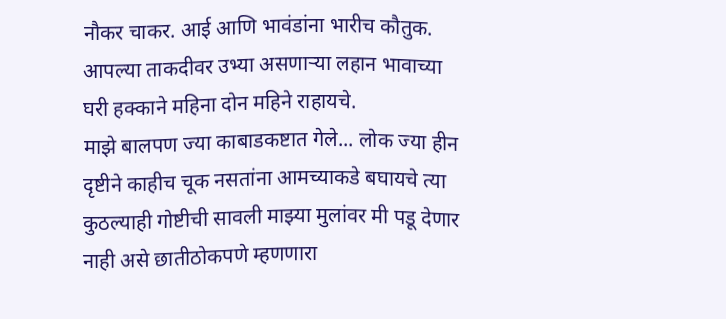नौकर चाकर. आई आणि भावंडांना भारीच कौतुक. आपल्या ताकदीवर उभ्या असणाऱ्या लहान भावाच्या घरी हक्काने महिना दोन महिने राहायचे.
माझे बालपण ज्या काबाडकष्टात गेले... लोक ज्या हीन दृष्टीने काहीच चूक नसतांना आमच्याकडे बघायचे त्या कुठल्याही गोष्टीची सावली माझ्या मुलांवर मी पडू देणार नाही असे छातीठोकपणे म्हणणारा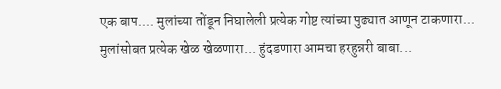एक बाप.... मुलांच्या तोंडून निघालेली प्रत्येक गोष्ट त्यांच्या पुढ्यात आणून टाकणारा... मुलांसोबत प्रत्येक खेळ खेळणारा... हुंदडणारा आमचा हरहुन्नरी बाबा...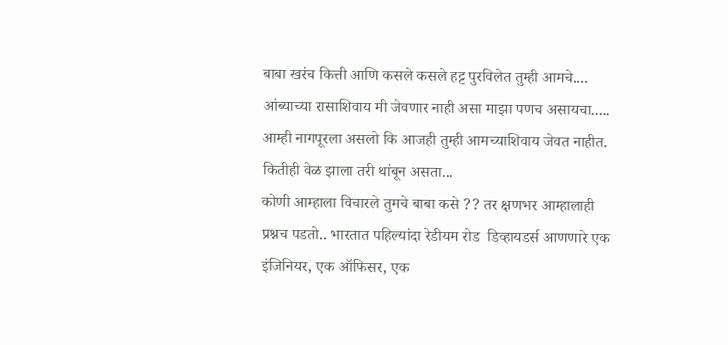बाबा खरंच कित्ती आणि कसले कसले हट्ट पुरविलेत तुम्ही आमचे.... आंब्याच्या रासाशिवाय मी जेवणार नाही असा माझा पणच असायचा..... आम्ही नागपूरला असलो कि आजही तुम्ही आमच्याशिवाय जेवत नाहीत. कितीही वेळ झाला तरी थांबून असता...
कोणी आम्हाला विचारले तुमचे बाबा कसे ?? तर क्षणभर आम्हालाही प्रश्नच पडतो.. भारतात पहिल्यांदा रेडीयम रोड  डिव्हायडर्स आणणारे एक इंजिनियर, एक ऑफिसर, एक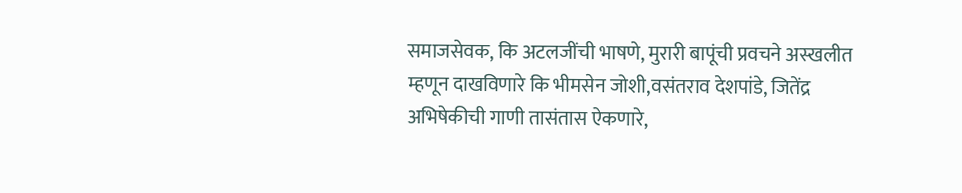समाजसेवक, कि अटलजींची भाषणे, मुरारी बापूंची प्रवचने अस्खलीत म्हणून दाखविणारे कि भीमसेन जोशी,वसंतराव देशपांडे, जितेंद्र अभिषेकीची गाणी तासंतास ऐकणारे,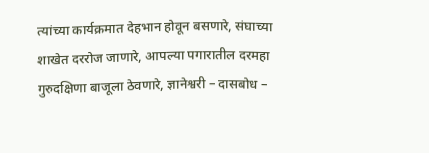त्यांच्या कार्यक्रमात देहभान होवून बसणारे, संघाच्या शाखेत दररोज जाणारे, आपल्या पगारातील दरमहा गुरुदक्षिणा बाजूला ठेवणारे, ज्ञानेश्वरी – दासबोध –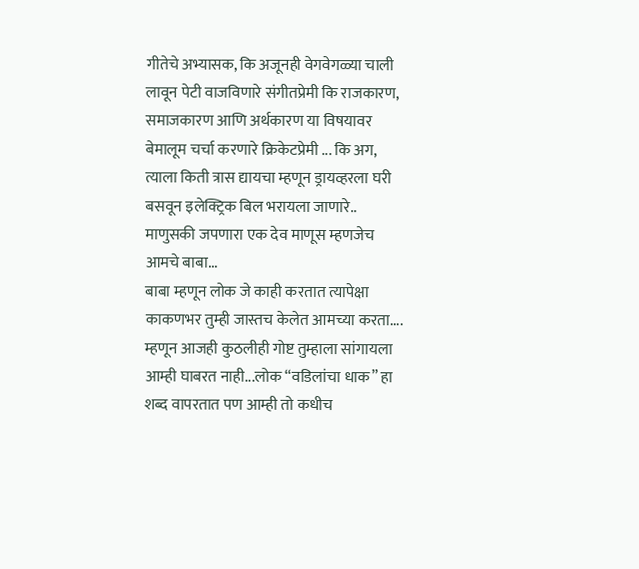गीतेचे अभ्यासक, कि अजूनही वेगवेगळ्या चाली लावून पेटी वाजविणारे संगीतप्रेमी कि राजकारण, समाजकारण आणि अर्थकारण या विषयावर बेमालूम चर्चा करणारे क्रिकेटप्रेमी ... कि अग, त्याला किती त्रास द्यायचा म्हणून ड्रायव्हरला घरी बसवून इलेक्ट्रिक बिल भरायला जाणारे..
माणुसकी जपणारा एक देव माणूस म्हणजेच आमचे बाबा...
बाबा म्हणून लोक जे काही करतात त्यापेक्षा काकणभर तुम्ही जास्तच केलेत आमच्या करता.... म्हणून आजही कुठलीही गोष्ट तुम्हाला सांगायला आम्ही घाबरत नाही...लोक “वडिलांचा धाक” हा शब्द वापरतात पण आम्ही तो कधीच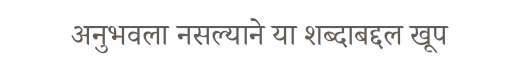अनुभवला नसल्याने या शब्दाबद्दल खूप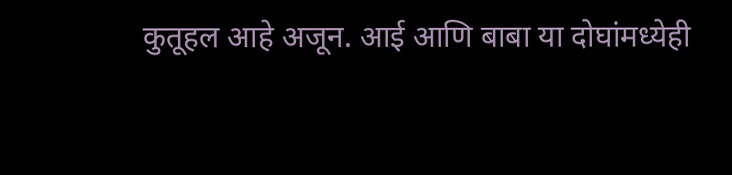कुतूहल आहे अजून. आई आणि बाबा या दोघांमध्येही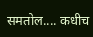समतोल.... कधीच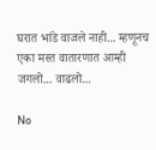घरात भांडे वाजले नाही... म्हणूनच एका मस्त वातारणात आम्ही जगलो... वाढलो...

No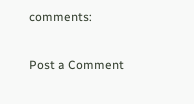comments:

Post a Comment